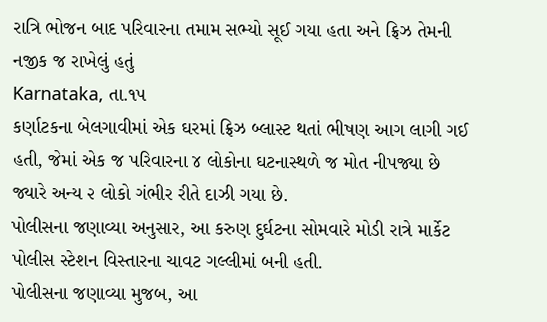રાત્રિ ભોજન બાદ પરિવારના તમામ સભ્યો સૂઈ ગયા હતા અને ફ્રિઝ તેમની નજીક જ રાખેલું હતું
Karnataka, તા.૧૫
કર્ણાટકના બેલગાવીમાં એક ઘરમાં ફ્રિઝ બ્લાસ્ટ થતાં ભીષણ આગ લાગી ગઈ હતી, જેમાં એક જ પરિવારના ૪ લોકોના ઘટનાસ્થળે જ મોત નીપજ્યા છે જ્યારે અન્ય ૨ લોકો ગંભીર રીતે દાઝી ગયા છે.
પોલીસના જણાવ્યા અનુસાર, આ કરુણ દુર્ઘટના સોમવારે મોડી રાત્રે માર્કેટ પોલીસ સ્ટેશન વિસ્તારના ચાવટ ગલ્લીમાં બની હતી.
પોલીસના જણાવ્યા મુજબ, આ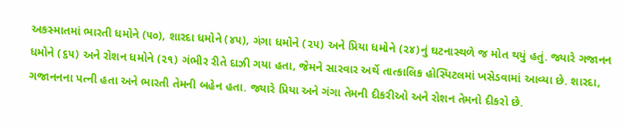અકસ્માતમાં ભારતી ધમોને (૫૦), શારદા ધમોને (૪૫), ગંગા ધમોને (૨૫) અને પ્રિયા ધમોને (૨૪)નું ઘટનાસ્થળે જ મોત થયું હતું. જ્યારે ગજાનન ધમોને (૬૫) અને રોશન ધમોને (૨૧) ગંભીર રીતે દાઝી ગયા હતા, જેમને સારવાર અર્થે તાત્કાલિક હોસ્પિટલમાં ખસેડવામાં આવ્યા છે. શારદા, ગજાનનના પત્ની હતા અને ભારતી તેમની બહેન હતા. જ્યારે પ્રિયા અને ગંગા તેમની દીકરીઓ અને રોશન તેમનો દીકરો છે.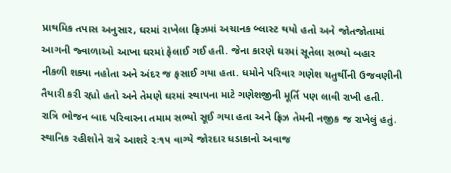પ્રાથમિક તપાસ અનુસાર, ઘરમાં રાખેલા ફ્રિઝમાં અચાનક બ્લાસ્ટ થયો હતો અને જોતજોતામાં આગની જ્વાળાઓ આખા ઘરમાં ફેલાઈ ગઈ હતી. જેના કારણે ઘરમાં સૂતેલા સભ્યો બહાર નીકળી શક્યા નહોતા અને અંદર જ ફસાઈ ગયા હતા. ધમોને પરિવાર ગણેશ ચતુર્થીની ઉજવણીની તૈયારી કરી રહ્યો હતો અને તેમણે ઘરમાં સ્થાપના માટે ગણેશજીની મૂર્તિ પણ લાવી રાખી હતી. રાત્રિ ભોજન બાદ પરિવારના તમામ સભ્યો સૂઈ ગયા હતા અને ફ્રિઝ તેમની નજીક જ રાખેલું હતું.
સ્થાનિક રહીશોને રાત્રે આશરે ૨ઃ૧૫ વાગ્યે જોરદાર ધડાકાનો અવાજ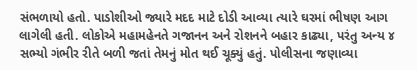સંભળાયો હતો. પાડોશીઓ જ્યારે મદદ માટે દોડી આવ્યા ત્યારે ઘરમાં ભીષણ આગ લાગેલી હતી. લોકોએ મહામહેનતે ગજાનન અને રોશનને બહાર કાઢ્યા, પરંતુ અન્ય ૪ સભ્યો ગંભીર રીતે બળી જતાં તેમનું મોત થઈ ચૂક્યું હતું. પોલીસના જણાવ્યા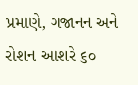પ્રમાણે, ગજાનન અને રોશન આશરે ૬૦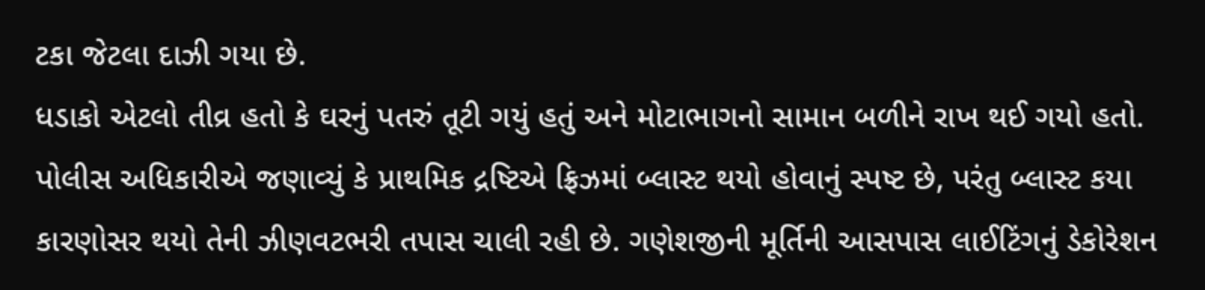ટકા જેટલા દાઝી ગયા છે.
ધડાકો એટલો તીવ્ર હતો કે ઘરનું પતરું તૂટી ગયું હતું અને મોટાભાગનો સામાન બળીને રાખ થઈ ગયો હતો. પોલીસ અધિકારીએ જણાવ્યું કે પ્રાથમિક દ્રષ્ટિએ ફ્રિઝમાં બ્લાસ્ટ થયો હોવાનું સ્પષ્ટ છે, પરંતુ બ્લાસ્ટ કયા કારણોસર થયો તેની ઝીણવટભરી તપાસ ચાલી રહી છે. ગણેશજીની મૂર્તિની આસપાસ લાઈટિંગનું ડેકોરેશન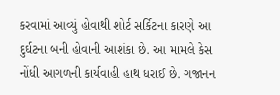કરવામાં આવ્યું હોવાથી શોર્ટ સર્કિટના કારણે આ દુર્ઘટના બની હોવાની આશંકા છે. આ મામલે કેસ નોંધી આગળની કાર્યવાહી હાથ ધરાઈ છે. ગજાનન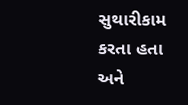સુથારીકામ કરતા હતા અને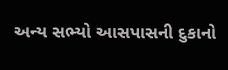અન્ય સભ્યો આસપાસની દુકાનો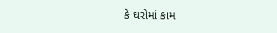કે ઘરોમાં કામ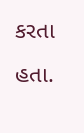કરતા હતા.